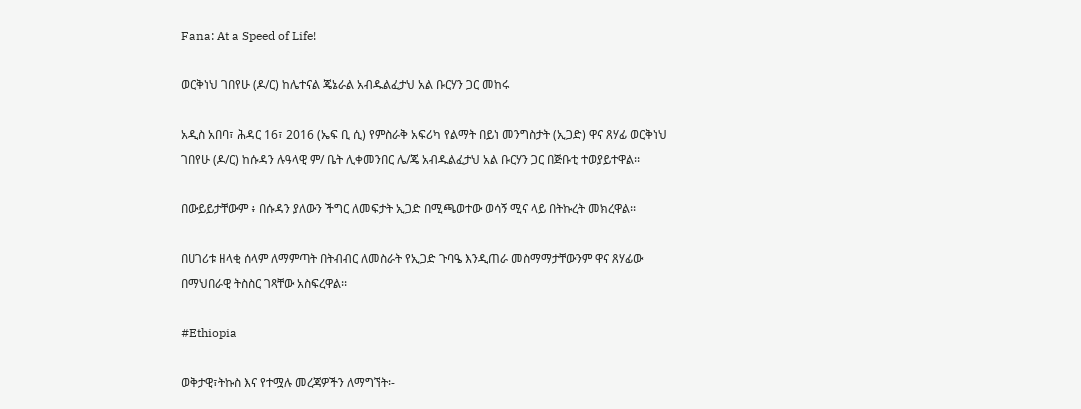Fana: At a Speed of Life!

ወርቅነህ ገበየሁ (ዶ/ር) ከሌተናል ጄኔራል አብዱልፈታህ አል ቡርሃን ጋር መከሩ

አዲስ አበባ፣ ሕዳር 16፣ 2016 (ኤፍ ቢ ሲ) የምስራቅ አፍሪካ የልማት በይነ መንግስታት (ኢጋድ) ዋና ጸሃፊ ወርቅነህ ገበየሁ (ዶ/ር) ከሱዳን ሉዓላዊ ም/ ቤት ሊቀመንበር ሌ/ጄ አብዱልፈታህ አል ቡርሃን ጋር በጅቡቲ ተወያይተዋል፡፡

በውይይታቸውም ፥ በሱዳን ያለውን ችግር ለመፍታት ኢጋድ በሚጫወተው ወሳኝ ሚና ላይ በትኩረት መክረዋል፡፡

በሀገሪቱ ዘላቂ ሰላም ለማምጣት በትብብር ለመስራት የኢጋድ ጉባዔ እንዲጠራ መስማማታቸውንም ዋና ጸሃፊው በማህበራዊ ትስስር ገጻቸው አስፍረዋል፡፡

#Ethiopia

ወቅታዊ፣ትኩስ እና የተሟሉ መረጃዎችን ለማግኘት፡-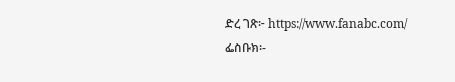ድረ ገጽ፦ https://www.fanabc.com/
ፌስቡክ፡-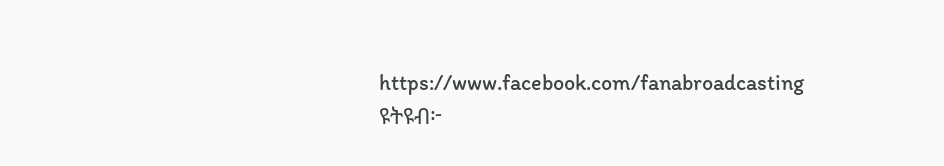https://www.facebook.com/fanabroadcasting
ዩትዩብ፦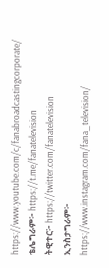https://www.youtube.com/c/fanabroadcastingcorporate/
ቴሌግራም፦ https://t.me/fanatelevision
ትዊተር፦ https://twitter.com/fanatelevision
ኢንስታግራም፦ https://www.instagram.com/fana_television/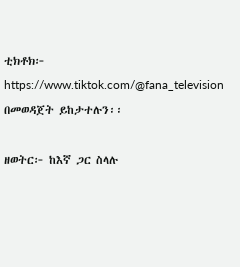ቲክቶክ፦ https://www.tiktok.com/@fana_television በመወዳጀት ይከታተሉን፡፡

ዘወትር፦ ከእኛ ጋር ስላሉ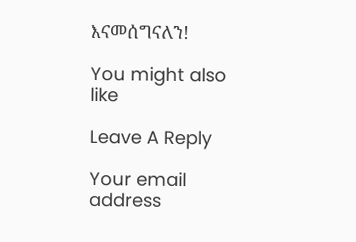እናመሰግናለን!

You might also like

Leave A Reply

Your email address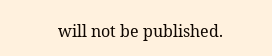will not be published.